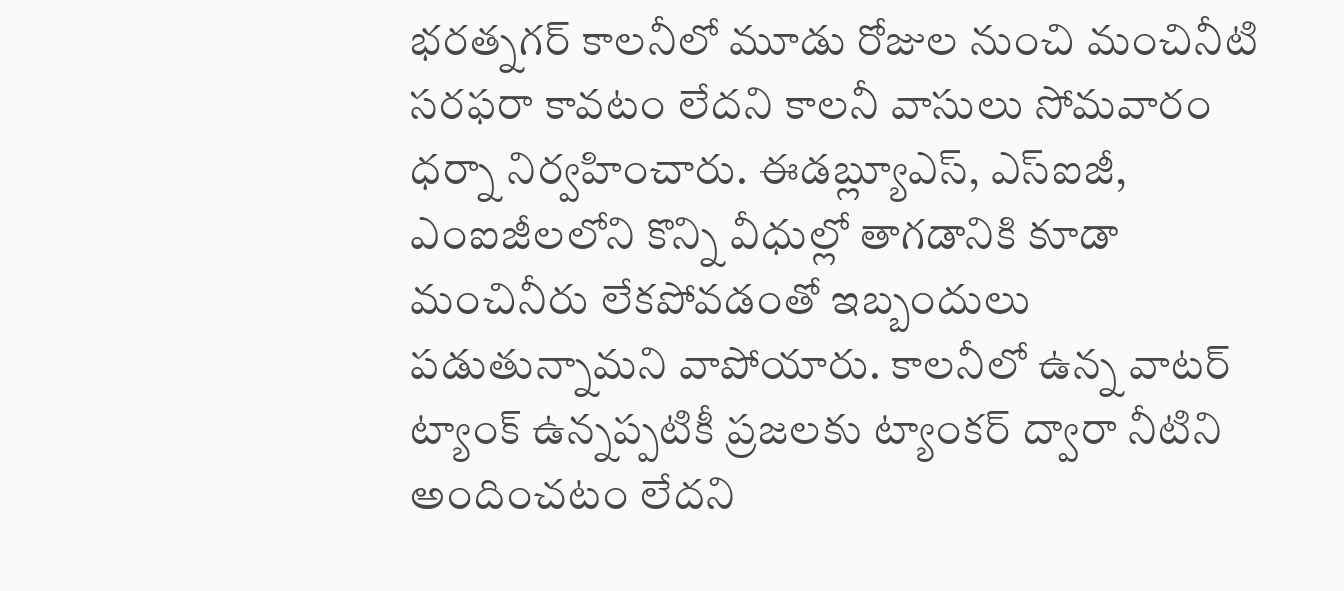భరత్నగర్ కాలనీలో మూడు రోజుల నుంచి మంచినీటి సరఫరా కావటం లేదని కాలనీ వాసులు సోమవారం ధర్నా నిర్వహించారు. ఈడబ్ల్యూఎస్, ఎస్ఐజీ, ఎంఐజీలలోని కొన్ని వీధుల్లో తాగడానికి కూడా మంచినీరు లేకపోవడంతో ఇబ్బందులు పడుతున్నామని వాపోయారు. కాలనీలో ఉన్న వాటర్ ట్యాంక్ ఉన్నప్పటికీ ప్రజలకు ట్యాంకర్ ద్వారా నీటిని అందించటం లేదని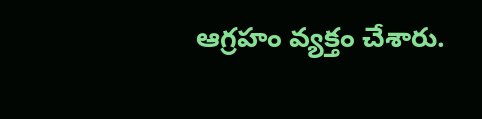ఆగ్రహం వ్యక్తం చేశారు.